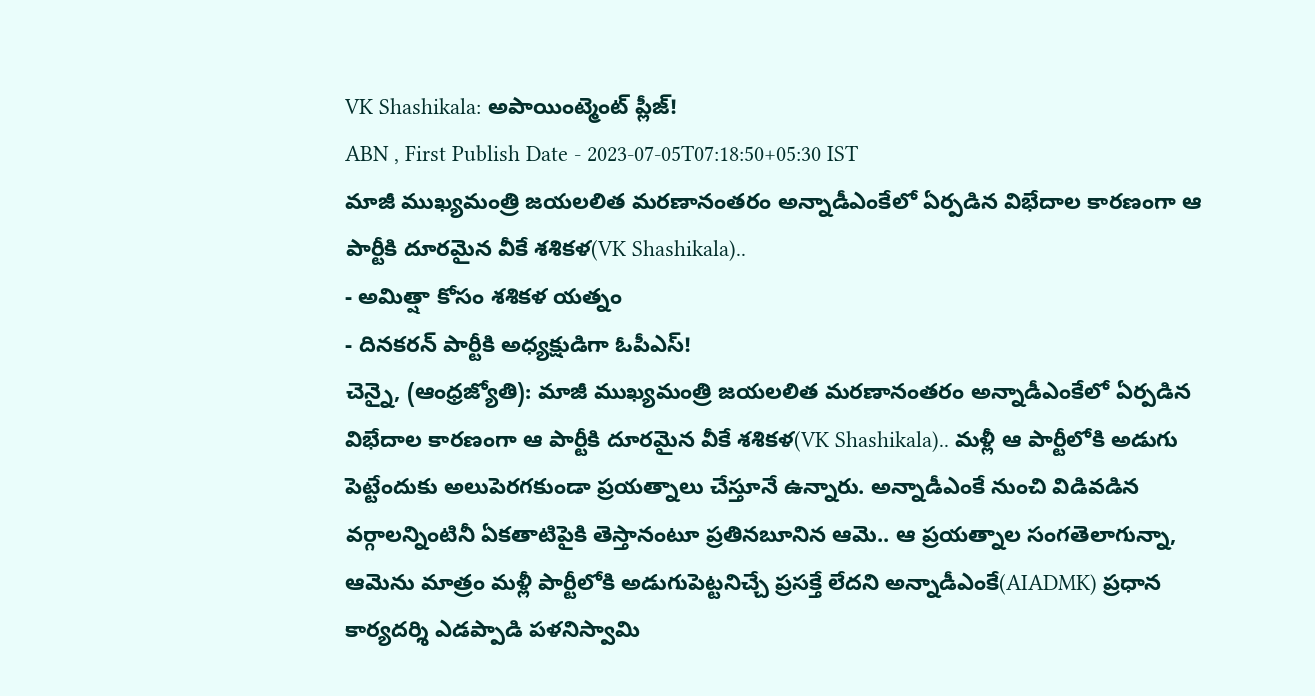VK Shashikala: అపాయింట్మెంట్ ప్లీజ్!
ABN , First Publish Date - 2023-07-05T07:18:50+05:30 IST
మాజీ ముఖ్యమంత్రి జయలలిత మరణానంతరం అన్నాడీఎంకేలో ఏర్పడిన విభేదాల కారణంగా ఆ పార్టీకి దూరమైన వీకే శశికళ(VK Shashikala)..
- అమిత్షా కోసం శశికళ యత్నం
- దినకరన్ పార్టీకి అధ్యక్షుడిగా ఓపీఎస్!
చెన్నై, (ఆంధ్రజ్యోతి): మాజీ ముఖ్యమంత్రి జయలలిత మరణానంతరం అన్నాడీఎంకేలో ఏర్పడిన విభేదాల కారణంగా ఆ పార్టీకి దూరమైన వీకే శశికళ(VK Shashikala).. మళ్లీ ఆ పార్టీలోకి అడుగు పెట్టేందుకు అలుపెరగకుండా ప్రయత్నాలు చేస్తూనే ఉన్నారు. అన్నాడీఎంకే నుంచి విడివడిన వర్గాలన్నింటినీ ఏకతాటిపైకి తెస్తానంటూ ప్రతినబూనిన ఆమె.. ఆ ప్రయత్నాల సంగతెలాగున్నా, ఆమెను మాత్రం మళ్లీ పార్టీలోకి అడుగుపెట్టనిచ్చే ప్రసక్తే లేదని అన్నాడీఎంకే(AIADMK) ప్రధాన కార్యదర్శి ఎడప్పాడి పళనిస్వామి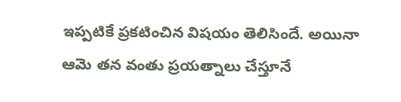ఇప్పటికే ప్రకటించిన విషయం తెలిసిందే. అయినా ఆమె తన వంతు ప్రయత్నాలు చేస్తూనే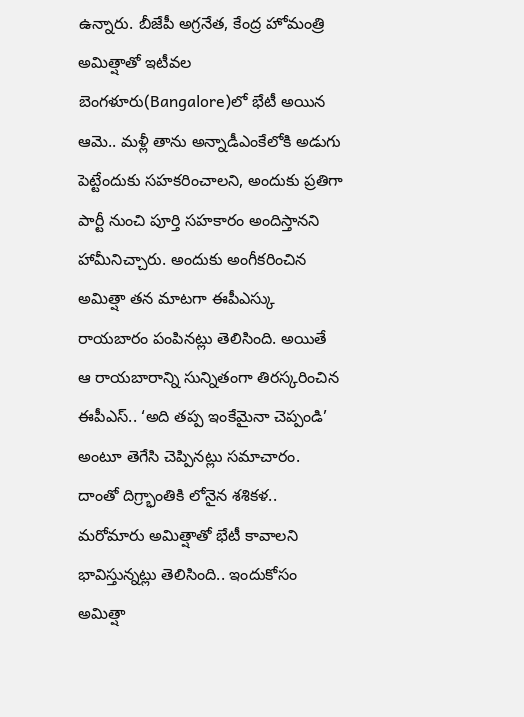ఉన్నారు. బీజేపీ అగ్రనేత, కేంద్ర హోమంత్రి అమిత్షాతో ఇటీవల బెంగళూరు(Bangalore)లో భేటీ అయిన ఆమె.. మళ్లీ తాను అన్నాడీఎంకేలోకి అడుగు పెట్టేందుకు సహకరించాలని, అందుకు ప్రతిగా పార్టీ నుంచి పూర్తి సహకారం అందిస్తానని హామీనిచ్చారు. అందుకు అంగీకరించిన అమిత్షా తన మాటగా ఈపీఎస్కు రాయబారం పంపినట్లు తెలిసింది. అయితే ఆ రాయబారాన్ని సున్నితంగా తిరస్కరించిన ఈపీఎస్.. ‘అది తప్ప ఇంకేమైనా చెప్పండి’ అంటూ తెగేసి చెప్పినట్లు సమాచారం. దాంతో దిగ్ర్భాంతికి లోనైన శశికళ.. మరోమారు అమిత్షాతో భేటీ కావాలని భావిస్తున్నట్లు తెలిసింది.. ఇందుకోసం అమిత్షా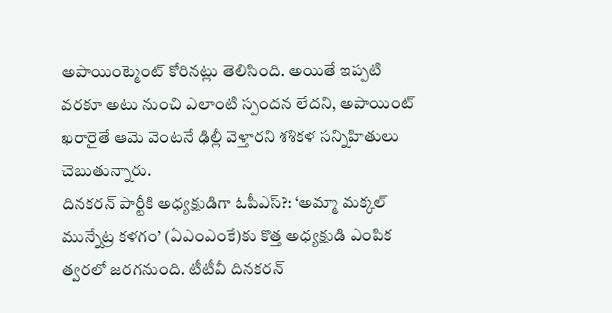అపాయింట్మెంట్ కోరినట్లు తెలిసింది. అయితే ఇప్పటి వరకూ అటు నుంచి ఎలాంటి స్పందన లేదని, అపాయింట్ ఖరారైతే ఆమె వెంటనే ఢిల్లీ వెళ్తారని శశికళ సన్నిహితులు చెబుతున్నారు.
దినకరన్ పార్టీకి అధ్యక్షుడిగా ఓపీఎస్?: ‘అమ్మా మక్కల్ మున్నేట్ర కళగం’ (ఏఎంఎంకే)కు కొత్త అధ్యక్షుడి ఎంపిక త్వరలో జరగనుంది. టీటీవీ దినకరన్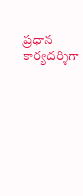ప్రధాన కార్యదర్శిగా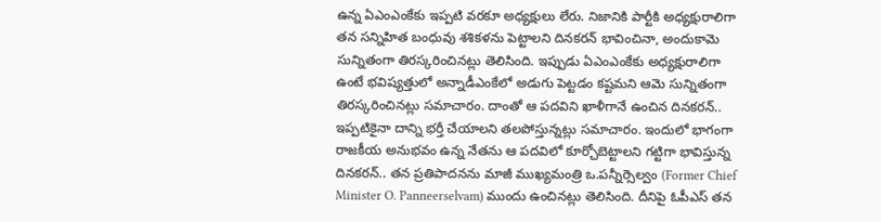ఉన్న ఏఎంఎంకేకు ఇప్పటి వరకూ అధ్యక్షులు లేరు. నిజానికి పార్టీకి అధ్యక్షురాలిగా తన సన్నిహిత బంధువు శశికళను పెట్టాలని దినకరన్ భావించినా, అందుకామె సున్నితంగా తిరస్కరించినట్లు తెలిసింది. ఇప్పుడు ఏఎంఎంకేకు అధ్యక్షురాలిగా ఉంటే భవిష్యత్తులో అన్నాడీఎంకేలో అడుగు పెట్టడం కష్టమని ఆమె సున్నితంగా తిరస్కరించినట్లు సమాచారం. దాంతో ఆ పదవిని ఖాళీగానే ఉంచిన దినకరన్.. ఇప్పటికైనా దాన్ని భర్తీ చేయాలని తలపోస్తున్నట్లు సమాచారం. ఇందులో భాగంగా రాజకీయ అనుభవం ఉన్న నేతను ఆ పదవిలో కూర్చోబెట్టాలని గట్టిగా భావిస్తున్న దినకరన్.. తన ప్రతిపాదనను మాజీ ముఖ్యమంత్రి ఒ.పన్నీర్సెల్వం (Former Chief Minister O. Panneerselvam) ముందు ఉంచినట్లు తెలిసింది. దీనిపై ఓపీఎస్ తన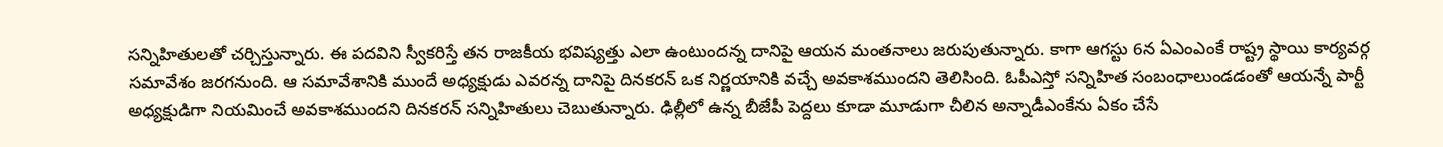సన్నిహితులతో చర్చిస్తున్నారు. ఈ పదవిని స్వీకరిస్తే తన రాజకీయ భవిష్యత్తు ఎలా ఉంటుందన్న దానిపై ఆయన మంతనాలు జరుపుతున్నారు. కాగా ఆగస్టు 6న ఏఎంఎంకే రాష్ట్ర స్థాయి కార్యవర్గ సమావేశం జరగనుంది. ఆ సమావేశానికి ముందే అధ్యక్షుడు ఎవరన్న దానిపై దినకరన్ ఒక నిర్ణయానికి వచ్చే అవకాశముందని తెలిసింది. ఓపీఎస్తో సన్నిహిత సంబంధాలుండడంతో ఆయన్నే పార్టీ అధ్యక్షుడిగా నియమించే అవకాశముందని దినకరన్ సన్నిహితులు చెబుతున్నారు. ఢిల్లీలో ఉన్న బీజేపీ పెద్దలు కూడా మూడుగా చీలిన అన్నాడీఎంకేను ఏకం చేసే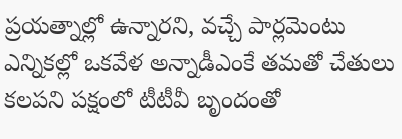ప్రయత్నాల్లో ఉన్నారని, వచ్చే పార్లమెంటు ఎన్నికల్లో ఒకవేళ అన్నాడీఎంకే తమతో చేతులు కలపని పక్షంలో టీటీవీ బృందంతో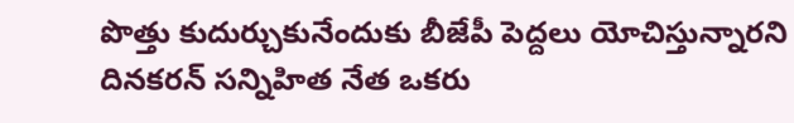పొత్తు కుదుర్చుకునేందుకు బీజేపీ పెద్దలు యోచిస్తున్నారని దినకరన్ సన్నిహిత నేత ఒకరు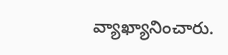వ్యాఖ్యానించారు.